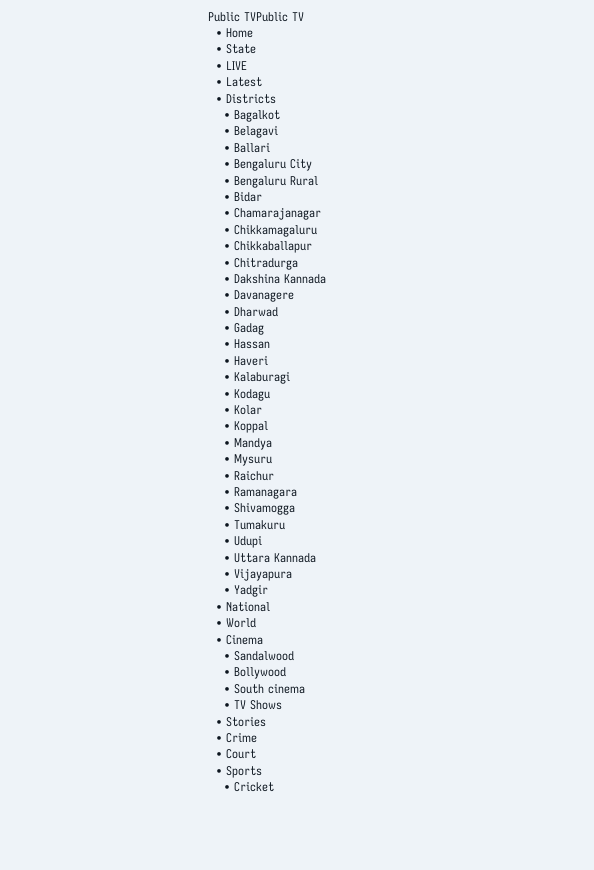Public TVPublic TV
  • Home
  • State
  • LIVE
  • Latest
  • Districts
    • Bagalkot
    • Belagavi
    • Ballari
    • Bengaluru City
    • Bengaluru Rural
    • Bidar
    • Chamarajanagar
    • Chikkamagaluru
    • Chikkaballapur
    • Chitradurga
    • Dakshina Kannada
    • Davanagere
    • Dharwad
    • Gadag
    • Hassan
    • Haveri
    • Kalaburagi
    • Kodagu
    • Kolar
    • Koppal
    • Mandya
    • Mysuru
    • Raichur
    • Ramanagara
    • Shivamogga
    • Tumakuru
    • Udupi
    • Uttara Kannada
    • Vijayapura
    • Yadgir
  • National
  • World
  • Cinema
    • Sandalwood
    • Bollywood
    • South cinema
    • TV Shows
  • Stories
  • Crime
  • Court
  • Sports
    • Cricket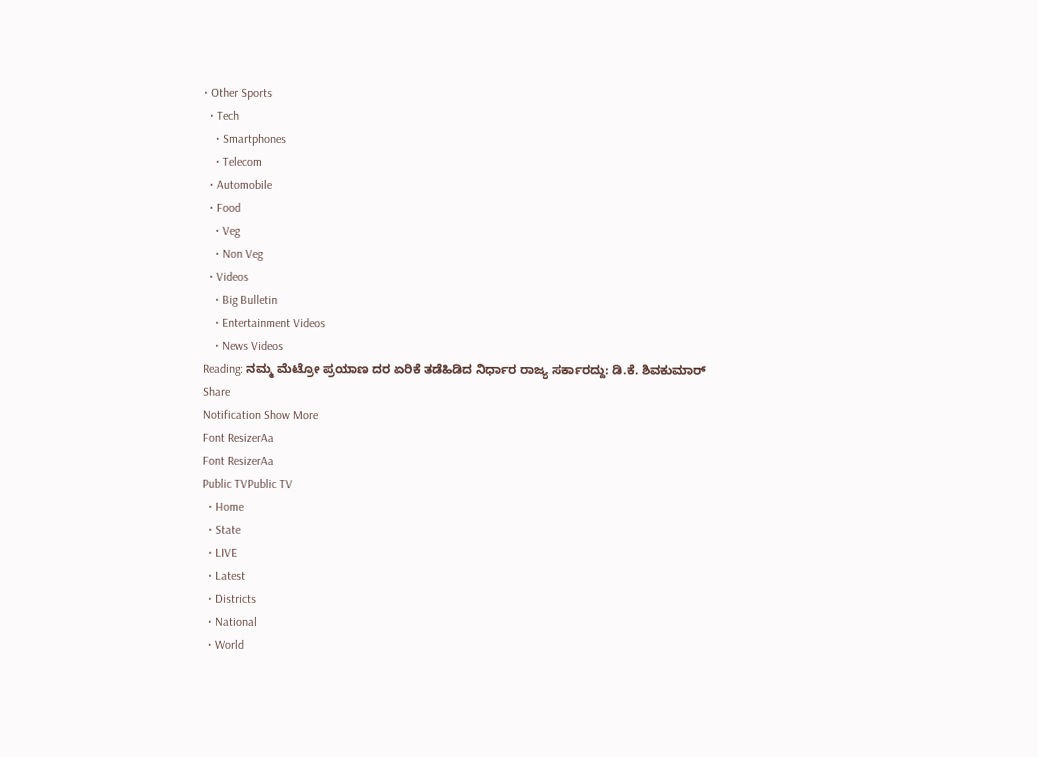• Other Sports
  • Tech
    • Smartphones
    • Telecom
  • Automobile
  • Food
    • Veg
    • Non Veg
  • Videos
    • Big Bulletin
    • Entertainment Videos
    • News Videos
Reading: ನಮ್ಮ ಮೆಟ್ರೋ ಪ್ರಯಾಣ ದರ ಏರಿಕೆ ತಡೆಹಿಡಿದ ನಿರ್ಧಾರ ರಾಜ್ಯ ಸರ್ಕಾರದ್ದು: ಡಿ.ಕೆ. ಶಿವಕುಮಾರ್‌
Share
Notification Show More
Font ResizerAa
Font ResizerAa
Public TVPublic TV
  • Home
  • State
  • LIVE
  • Latest
  • Districts
  • National
  • World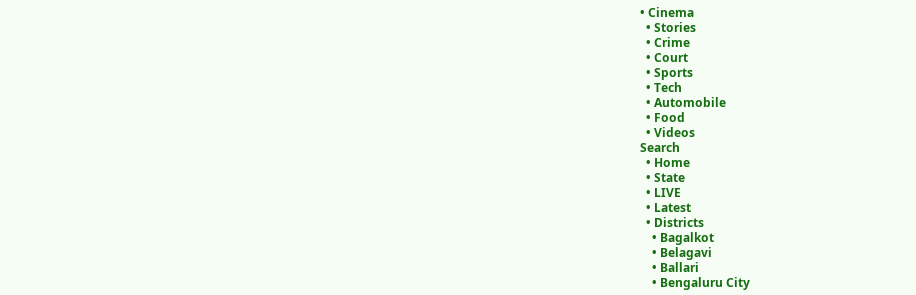• Cinema
  • Stories
  • Crime
  • Court
  • Sports
  • Tech
  • Automobile
  • Food
  • Videos
Search
  • Home
  • State
  • LIVE
  • Latest
  • Districts
    • Bagalkot
    • Belagavi
    • Ballari
    • Bengaluru City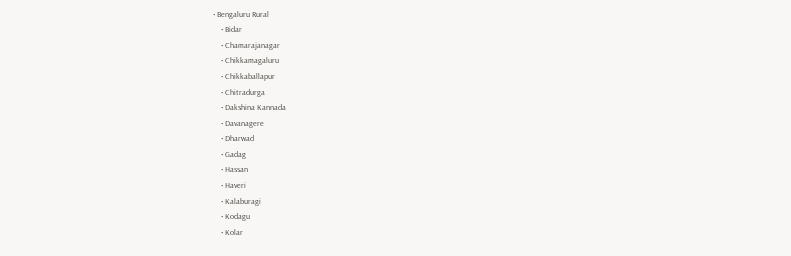• Bengaluru Rural
    • Bidar
    • Chamarajanagar
    • Chikkamagaluru
    • Chikkaballapur
    • Chitradurga
    • Dakshina Kannada
    • Davanagere
    • Dharwad
    • Gadag
    • Hassan
    • Haveri
    • Kalaburagi
    • Kodagu
    • Kolar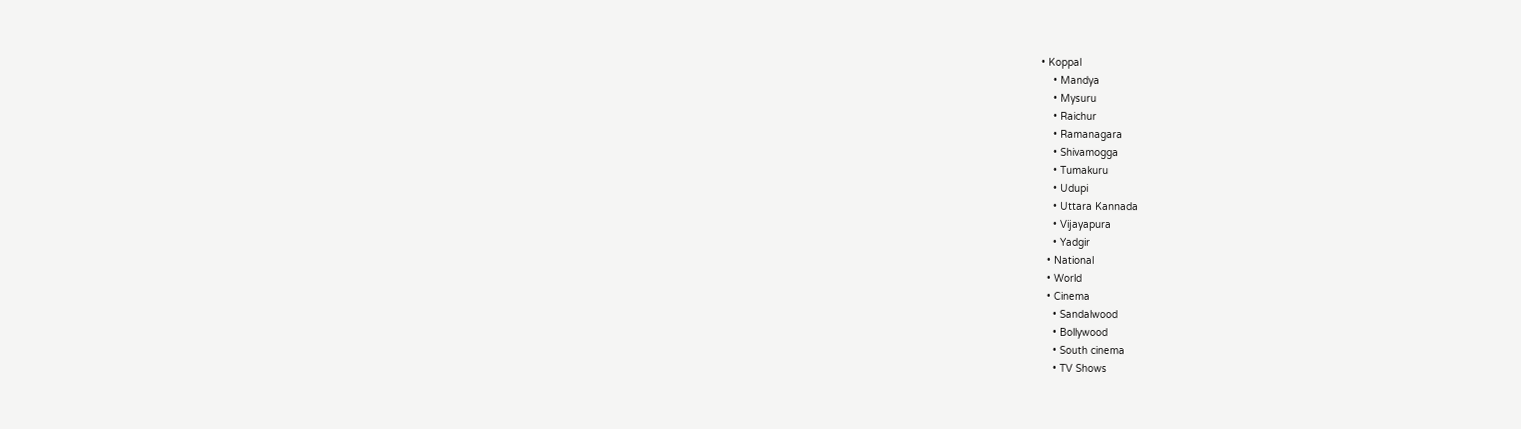• Koppal
    • Mandya
    • Mysuru
    • Raichur
    • Ramanagara
    • Shivamogga
    • Tumakuru
    • Udupi
    • Uttara Kannada
    • Vijayapura
    • Yadgir
  • National
  • World
  • Cinema
    • Sandalwood
    • Bollywood
    • South cinema
    • TV Shows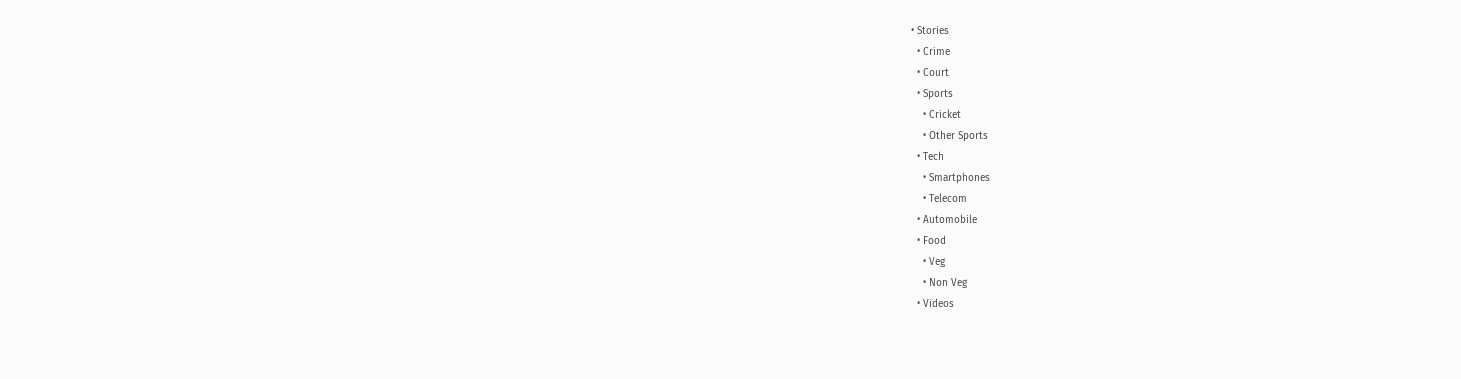• Stories
  • Crime
  • Court
  • Sports
    • Cricket
    • Other Sports
  • Tech
    • Smartphones
    • Telecom
  • Automobile
  • Food
    • Veg
    • Non Veg
  • Videos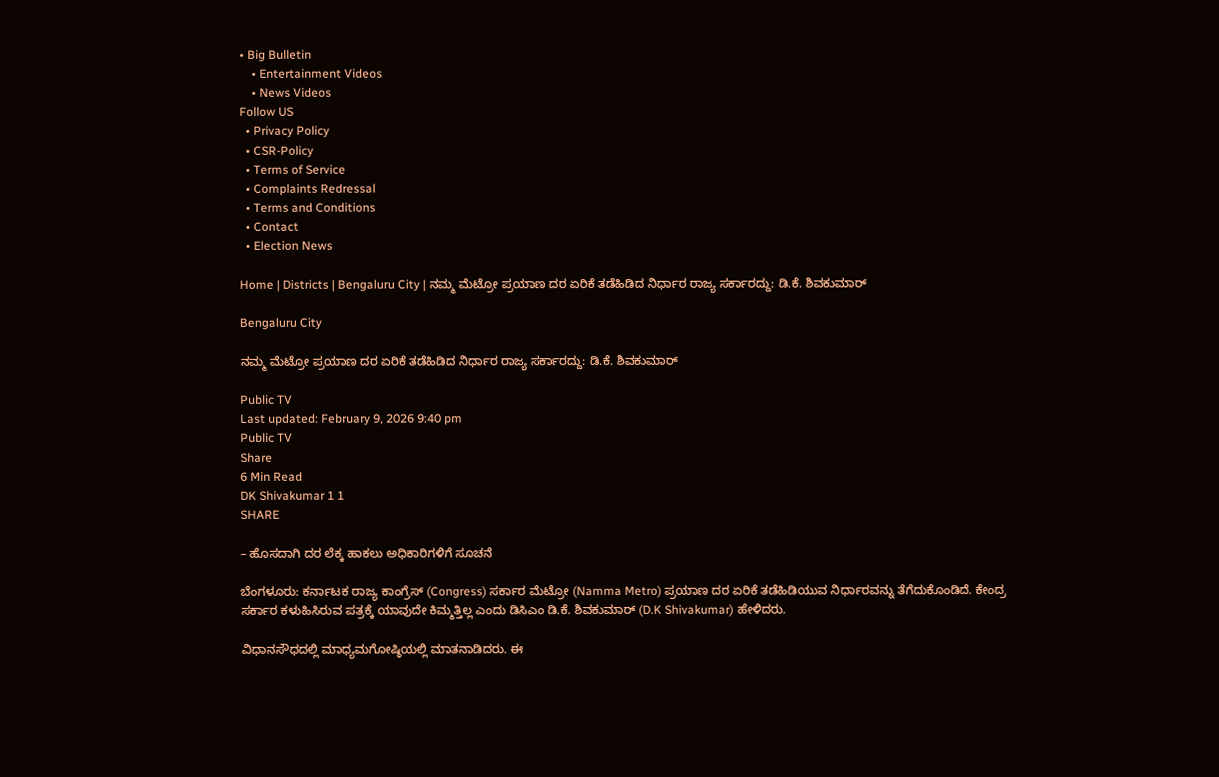• Big Bulletin
    • Entertainment Videos
    • News Videos
Follow US
  • Privacy Policy
  • CSR-Policy
  • Terms of Service
  • Complaints Redressal
  • Terms and Conditions
  • Contact
  • Election News

Home | Districts | Bengaluru City | ನಮ್ಮ ಮೆಟ್ರೋ ಪ್ರಯಾಣ ದರ ಏರಿಕೆ ತಡೆಹಿಡಿದ ನಿರ್ಧಾರ ರಾಜ್ಯ ಸರ್ಕಾರದ್ದು: ಡಿ.ಕೆ. ಶಿವಕುಮಾರ್‌

Bengaluru City

ನಮ್ಮ ಮೆಟ್ರೋ ಪ್ರಯಾಣ ದರ ಏರಿಕೆ ತಡೆಹಿಡಿದ ನಿರ್ಧಾರ ರಾಜ್ಯ ಸರ್ಕಾರದ್ದು: ಡಿ.ಕೆ. ಶಿವಕುಮಾರ್‌

Public TV
Last updated: February 9, 2026 9:40 pm
Public TV
Share
6 Min Read
DK Shivakumar 1 1
SHARE

– ಹೊಸದಾಗಿ ದರ ಲೆಕ್ಕ ಹಾಕಲು ಅಧಿಕಾರಿಗಳಿಗೆ ಸೂಚನೆ

ಬೆಂಗಳೂರು: ಕರ್ನಾಟಕ ರಾಜ್ಯ ಕಾಂಗ್ರೆಸ್ (Congress) ಸರ್ಕಾರ ಮೆಟ್ರೋ (Namma Metro) ಪ್ರಯಾಣ ದರ ಏರಿಕೆ ತಡೆಹಿಡಿಯುವ ನಿರ್ಧಾರವನ್ನು ತೆಗೆದುಕೊಂಡಿದೆ. ಕೇಂದ್ರ ಸರ್ಕಾರ ಕಳುಹಿಸಿರುವ ಪತ್ರಕ್ಕೆ ಯಾವುದೇ ಕಿಮ್ಮತ್ತಿಲ್ಲ ಎಂದು ಡಿಸಿಎಂ ಡಿ.ಕೆ. ಶಿವಕುಮಾರ್‌ (D.K Shivakumar) ಹೇಳಿದರು.

ವಿಧಾನಸೌಧದಲ್ಲಿ ಮಾಧ್ಯಮಗೋಷ್ಠಿಯಲ್ಲಿ ಮಾತನಾಡಿದರು. ಈ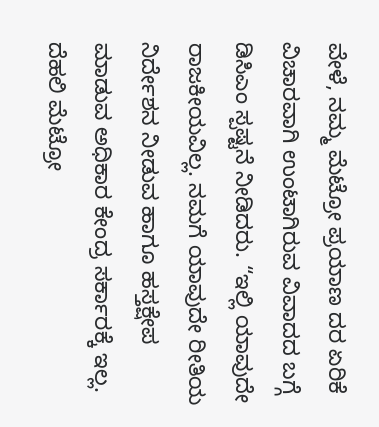ವೇಳೆ, ನಮ್ಮ ಮೆಟ್ರೋ ಪ್ರಯಾಣ ದರ ಏರಿಕೆ ವಿಚಾರವಾಗಿ ಉಂಟಾಗಿರುವ ವಿವಾದದ ಬಗ್ಗೆ ಡಿಸಿಎಂ ಸ್ಪಷ್ಟನೆ ನೀಡಿದರು. “ಇಲ್ಲಿ ಯಾವುದೇ ರಾಜಕೀಯವಿಲ್ಲ. ನಮಗೆ ಯಾವುದೇ ರೀತಿಯ ನಿರ್ದೇಶನ ನೀಡುವ ಹಾಗೂ ಹಸ್ತಕ್ಷೇಪ ಮಾಡುವ ಅಧಿಕಾರ ಕೇಂದ್ರ ಸರ್ಕಾರಕ್ಕೆ ಇಲ್ಲ. ದೆಹಲಿ ಮೆಟ್ರೋ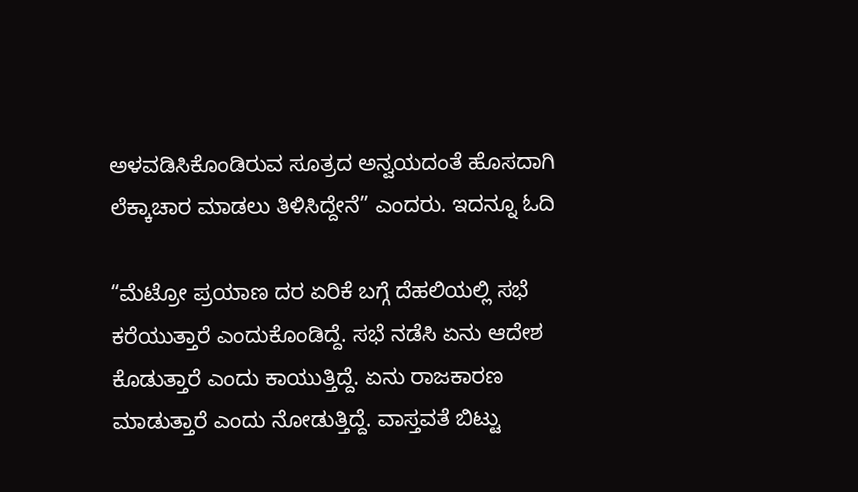ಅಳವಡಿಸಿಕೊಂಡಿರುವ ಸೂತ್ರದ ಅನ್ವಯದಂತೆ ಹೊಸದಾಗಿ ಲೆಕ್ಕಾಚಾರ ಮಾಡಲು ತಿಳಿಸಿದ್ದೇನೆ” ಎಂದರು. ಇದನ್ನೂ ಓದಿ

“ಮೆಟ್ರೋ ಪ್ರಯಾಣ ದರ ಏರಿಕೆ ಬಗ್ಗೆ ದೆಹಲಿಯಲ್ಲಿ ಸಭೆ ಕರೆಯುತ್ತಾರೆ ಎಂದುಕೊಂಡಿದ್ದೆ. ಸಭೆ ನಡೆಸಿ ಏನು ಆದೇಶ ಕೊಡುತ್ತಾರೆ ಎಂದು ಕಾಯುತ್ತಿದ್ದೆ. ಏನು ರಾಜಕಾರಣ ಮಾಡುತ್ತಾರೆ ಎಂದು ನೋಡುತ್ತಿದ್ದೆ. ವಾಸ್ತವತೆ ಬಿಟ್ಟು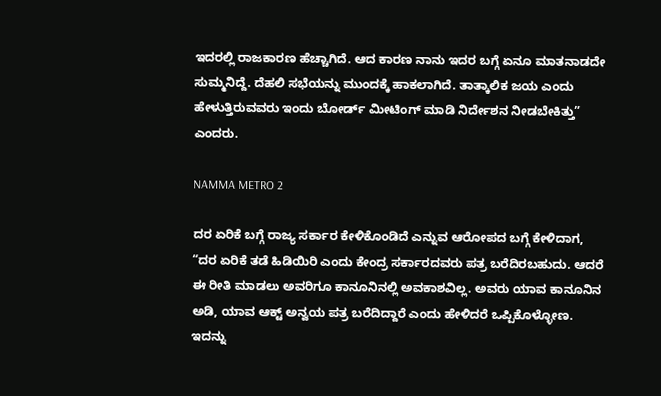ಇದರಲ್ಲಿ ರಾಜಕಾರಣ ಹೆಚ್ಚಾಗಿದೆ. ಆದ ಕಾರಣ ನಾನು ಇದರ ಬಗ್ಗೆ ಏನೂ ಮಾತನಾಡದೇ ಸುಮ್ಮನಿದ್ದೆ. ದೆಹಲಿ ಸಭೆಯನ್ನು ಮುಂದಕ್ಕೆ ಹಾಕಲಾಗಿದೆ. ತಾತ್ಕಾಲಿಕ ಜಯ ಎಂದು ಹೇಳುತ್ತಿರುವವರು ಇಂದು ಬೋರ್ಡ್‌ ಮೀಟಿಂಗ್‌ ಮಾಡಿ ನಿರ್ದೇಶನ ನೀಡಬೇಕಿತ್ತು” ಎಂದರು.

NAMMA METRO 2

ದರ ಏರಿಕೆ ಬಗ್ಗೆ ರಾಜ್ಯ ಸರ್ಕಾರ ಕೇಳಿಕೊಂಡಿದೆ ಎನ್ನುವ ಆರೋಪದ ಬಗ್ಗೆ ಕೇಳಿದಾಗ, “ದರ ಏರಿಕೆ ತಡೆ ಹಿಡಿಯಿರಿ ಎಂದು ಕೇಂದ್ರ ಸರ್ಕಾರದವರು ಪತ್ರ ಬರೆದಿರಬಹುದು. ಆದರೆ ಈ ರೀತಿ ಮಾಡಲು ಅವರಿಗೂ ಕಾನೂನಿನಲ್ಲಿ ಅವಕಾಶವಿಲ್ಲ. ಅವರು ಯಾವ ಕಾನೂನಿನ ಅಡಿ, ಯಾವ ಆಕ್ಟ್‌ ಅನ್ವಯ ಪತ್ರ ಬರೆದಿದ್ದಾರೆ ಎಂದು ಹೇಳಿದರೆ ಒಪ್ಪಿಕೊಳ್ಳೋಣ. ಇದನ್ನು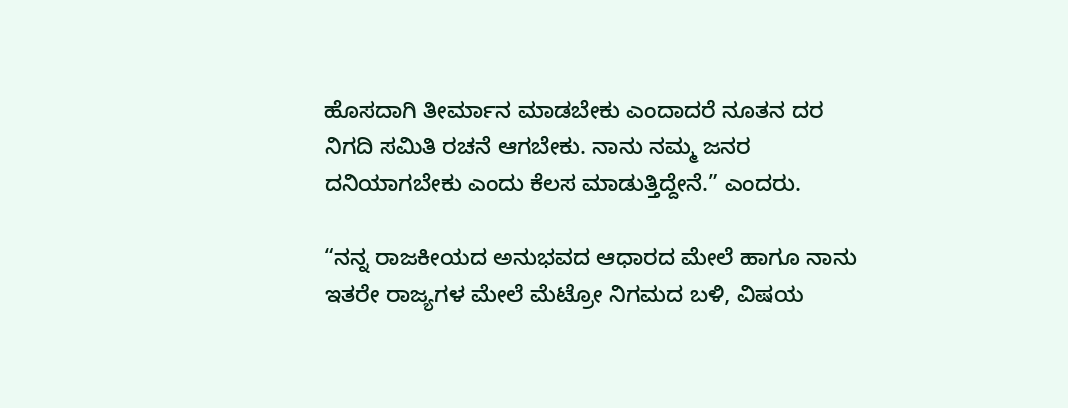ಹೊಸದಾಗಿ ತೀರ್ಮಾನ ಮಾಡಬೇಕು ಎಂದಾದರೆ ನೂತನ ದರ ನಿಗದಿ ಸಮಿತಿ ರಚನೆ ಆಗಬೇಕು. ನಾನು ನಮ್ಮ ಜನರ ದನಿಯಾಗಬೇಕು ಎಂದು ಕೆಲಸ ಮಾಡುತ್ತಿದ್ದೇನೆ.” ಎಂದರು.

“ನನ್ನ ರಾಜಕೀಯದ ಅನುಭವದ ಆಧಾರದ ಮೇಲೆ ಹಾಗೂ ನಾನು ಇತರೇ ರಾಜ್ಯಗಳ ಮೇಲೆ ಮೆಟ್ರೋ ನಿಗಮದ ಬಳಿ, ವಿಷಯ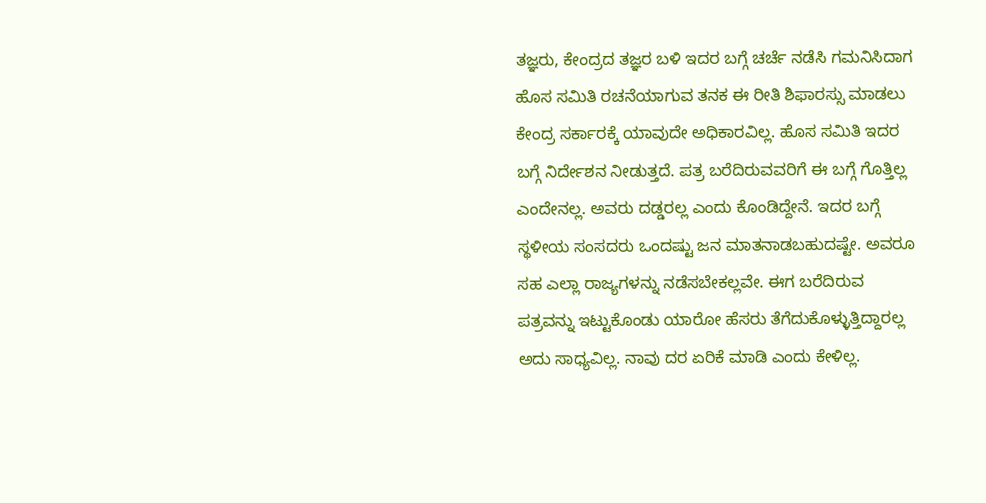ತಜ್ಞರು, ಕೇಂದ್ರದ ತಜ್ಞರ ಬಳಿ ಇದರ ಬಗ್ಗೆ ಚರ್ಚೆ ನಡೆಸಿ ಗಮನಿಸಿದಾಗ ಹೊಸ ಸಮಿತಿ ರಚನೆಯಾಗುವ ತನಕ ಈ ರೀತಿ ಶಿಫಾರಸ್ಸು ಮಾಡಲು ಕೇಂದ್ರ ಸರ್ಕಾರಕ್ಕೆ ಯಾವುದೇ ಅಧಿಕಾರವಿಲ್ಲ. ಹೊಸ ಸಮಿತಿ ಇದರ ಬಗ್ಗೆ ನಿರ್ದೇಶನ ನೀಡುತ್ತದೆ. ಪತ್ರ ಬರೆದಿರುವವರಿಗೆ ಈ ಬಗ್ಗೆ ಗೊತ್ತಿಲ್ಲ ಎಂದೇನಲ್ಲ. ಅವರು ದಡ್ಡರಲ್ಲ ಎಂದು ಕೊಂಡಿದ್ದೇನೆ. ಇದರ ಬಗ್ಗೆ ಸ್ಥಳೀಯ ಸಂಸದರು ಒಂದಷ್ಟು ಜನ ಮಾತನಾಡಬಹುದಷ್ಟೇ. ಅವರೂ ಸಹ ಎಲ್ಲಾ ರಾಜ್ಯಗಳನ್ನು ನಡೆಸಬೇಕಲ್ಲವೇ. ಈಗ ಬರೆದಿರುವ ಪತ್ರವನ್ನು ಇಟ್ಟುಕೊಂಡು ಯಾರೋ ಹೆಸರು ತೆಗೆದುಕೊಳ್ಳುತ್ತಿದ್ದಾರಲ್ಲ ಅದು ಸಾಧ್ಯವಿಲ್ಲ. ನಾವು ದರ ಏರಿಕೆ ಮಾಡಿ ಎಂದು ಕೇಳಿಲ್ಲ.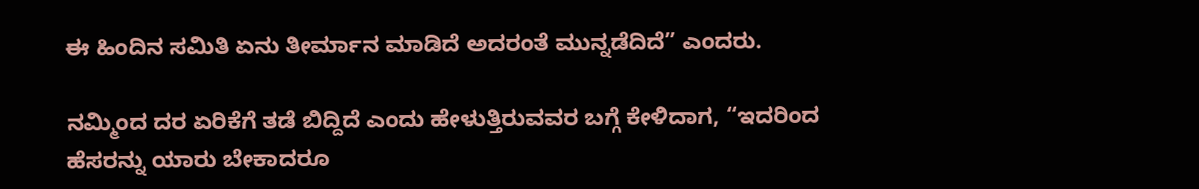ಈ ಹಿಂದಿನ ಸಮಿತಿ ಏನು ತೀರ್ಮಾನ ಮಾಡಿದೆ ಅದರಂತೆ ಮುನ್ನಡೆದಿದೆ” ಎಂದರು.

ನಮ್ಮಿಂದ ದರ ಏರಿಕೆಗೆ ತಡೆ ಬಿದ್ದಿದೆ ಎಂದು ಹೇಳುತ್ತಿರುವವರ ಬಗ್ಗೆ ಕೇಳಿದಾಗ, “ಇದರಿಂದ ಹೆಸರನ್ನು ಯಾರು ಬೇಕಾದರೂ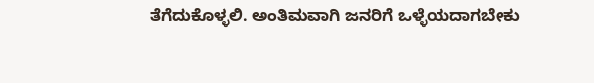ತೆಗೆದುಕೊಳ್ಳಲಿ. ಅಂತಿಮವಾಗಿ ಜನರಿಗೆ ಒಳ್ಳೆಯದಾಗಬೇಕು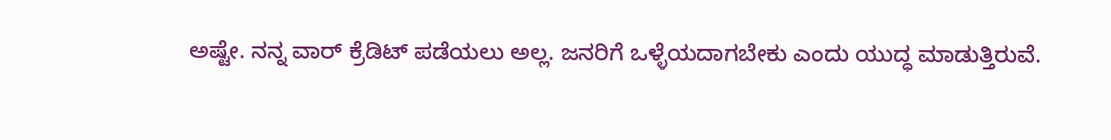ಅಷ್ಟೇ. ನನ್ನ ವಾರ್‌ ಕ್ರೆಡಿಟ್‌ ಪಡೆಯಲು ಅಲ್ಲ. ಜನರಿಗೆ ಒಳ್ಳೆಯದಾಗಬೇಕು ಎಂದು ಯುದ್ಧ ಮಾಡುತ್ತಿರುವೆ.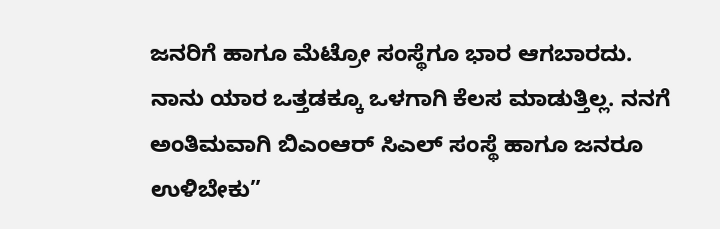ಜನರಿಗೆ ಹಾಗೂ ಮೆಟ್ರೋ ಸಂಸ್ಥೆಗೂ ಭಾರ ಆಗಬಾರದು. ನಾನು ಯಾರ ಒತ್ತಡಕ್ಕೂ ಒಳಗಾಗಿ ಕೆಲಸ ಮಾಡುತ್ತಿಲ್ಲ. ನನಗೆ ಅಂತಿಮವಾಗಿ ಬಿಎಂಆರ್‌ ಸಿಎಲ್‌ ಸಂಸ್ಥೆ ಹಾಗೂ ಜನರೂ ಉಳಿಬೇಕು”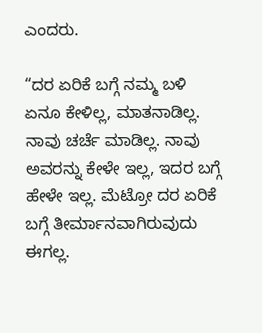ಎಂದರು.

“ದರ ಏರಿಕೆ ಬಗ್ಗೆ ನಮ್ಮ ಬಳಿ ಏನೂ ಕೇಳಿಲ್ಲ, ಮಾತನಾಡಿಲ್ಲ. ನಾವು ಚರ್ಚೆ ಮಾಡಿಲ್ಲ. ನಾವು ಅವರನ್ನು ಕೇಳೇ ಇಲ್ಲ, ಇದರ ಬಗ್ಗೆ ಹೇಳೇ ಇಲ್ಲ. ಮೆಟ್ರೋ ದರ ಏರಿಕೆ ಬಗ್ಗೆ ತೀರ್ಮಾನವಾಗಿರುವುದು ಈಗಲ್ಲ.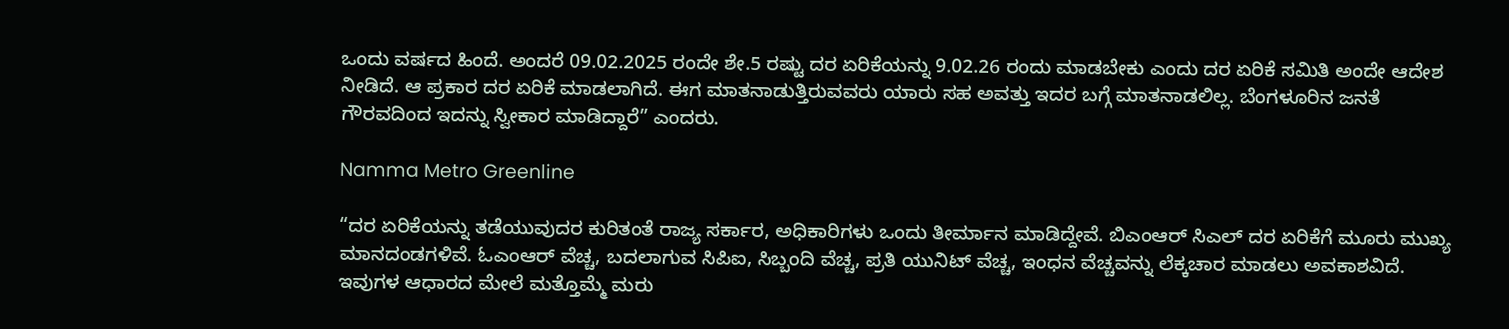ಒಂದು ವರ್ಷದ ಹಿಂದೆ. ಅಂದರೆ 09.02.2025 ರಂದೇ ಶೇ.5 ರಷ್ಟು ದರ ಏರಿಕೆಯನ್ನು 9.02.26 ರಂದು ಮಾಡಬೇಕು ಎಂದು ದರ ಏರಿಕೆ ಸಮಿತಿ ಅಂದೇ ಆದೇಶ ನೀಡಿದೆ. ಆ ಪ್ರಕಾರ ದರ ಏರಿಕೆ ಮಾಡಲಾಗಿದೆ. ಈಗ ಮಾತನಾಡುತ್ತಿರುವವರು ಯಾರು ಸಹ ಅವತ್ತು ಇದರ ಬಗ್ಗೆ ಮಾತನಾಡಲಿಲ್ಲ. ಬೆಂಗಳೂರಿನ ಜನತೆ ಗೌರವದಿಂದ ಇದನ್ನು ಸ್ವೀಕಾರ ಮಾಡಿದ್ದಾರೆ” ಎಂದರು.

Namma Metro Greenline

“ದರ ಏರಿಕೆಯನ್ನು ತಡೆಯುವುದರ ಕುರಿತಂತೆ ರಾಜ್ಯ ಸರ್ಕಾರ, ಅಧಿಕಾರಿಗಳು ಒಂದು ತೀರ್ಮಾನ ಮಾಡಿದ್ದೇವೆ. ಬಿಎಂಆರ್‌ ಸಿಎಲ್‌ ದರ ಏರಿಕೆಗೆ ಮೂರು ಮುಖ್ಯ ಮಾನದಂಡಗಳಿವೆ. ಓಎಂಆರ್‌ ವೆಚ್ಚ, ಬದಲಾಗುವ ಸಿಪಿಐ, ಸಿಬ್ಬಂದಿ ವೆಚ್ಚ, ಪ್ರತಿ ಯುನಿಟ್‌ ವೆಚ್ಚ, ಇಂಧನ ವೆಚ್ಚವನ್ನು ಲೆಕ್ಕಚಾರ ಮಾಡಲು ಅವಕಾಶವಿದೆ. ಇವುಗಳ ಆಧಾರದ ಮೇಲೆ ಮತ್ತೊಮ್ಮೆ ಮರು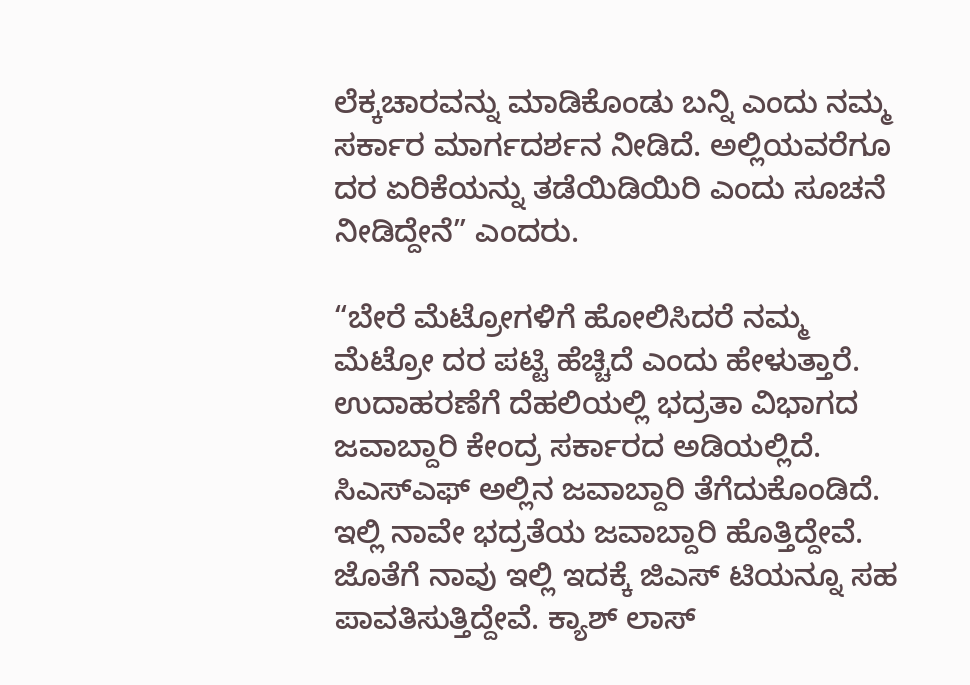ಲೆಕ್ಕಚಾರವನ್ನು ಮಾಡಿಕೊಂಡು ಬನ್ನಿ ಎಂದು ನಮ್ಮ ಸರ್ಕಾರ ಮಾರ್ಗದರ್ಶನ ನೀಡಿದೆ. ಅಲ್ಲಿಯವರೆಗೂ ದರ ಏರಿಕೆಯನ್ನು ತಡೆಯಿಡಿಯಿರಿ ಎಂದು ಸೂಚನೆ ನೀಡಿದ್ದೇನೆ” ಎಂದರು.

“ಬೇರೆ ಮೆಟ್ರೋಗಳಿಗೆ ಹೋಲಿಸಿದರೆ ನಮ್ಮ ಮೆಟ್ರೋ ದರ ಪಟ್ಟಿ ಹೆಚ್ಚಿದೆ ಎಂದು ಹೇಳುತ್ತಾರೆ. ಉದಾಹರಣೆಗೆ ದೆಹಲಿಯಲ್ಲಿ ಭದ್ರತಾ ವಿಭಾಗದ ಜವಾಬ್ದಾರಿ ಕೇಂದ್ರ ಸರ್ಕಾರದ ಅಡಿಯಲ್ಲಿದೆ. ಸಿಎಸ್‌ಎಫ್‌ ಅಲ್ಲಿನ ಜವಾಬ್ದಾರಿ ತೆಗೆದುಕೊಂಡಿದೆ. ಇಲ್ಲಿ ನಾವೇ ಭದ್ರತೆಯ ಜವಾಬ್ದಾರಿ ಹೊತ್ತಿದ್ದೇವೆ. ಜೊತೆಗೆ ನಾವು ಇಲ್ಲಿ ಇದಕ್ಕೆ ಜಿಎಸ್‌ ಟಿಯನ್ನೂ ಸಹ ಪಾವತಿಸುತ್ತಿದ್ದೇವೆ. ಕ್ಯಾಶ್‌ ಲಾಸ್‌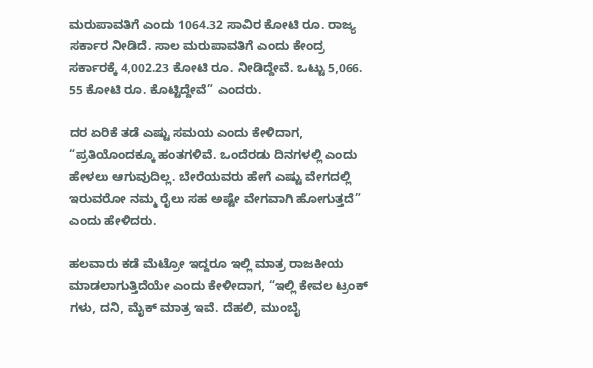ಮರುಪಾವತಿಗೆ ಎಂದು 1064.32 ಸಾವಿರ ಕೋಟಿ ರೂ. ರಾಜ್ಯ ಸರ್ಕಾರ ನೀಡಿದೆ. ಸಾಲ ಮರುಪಾವತಿಗೆ ಎಂದು ಕೇಂದ್ರ ಸರ್ಕಾರಕ್ಕೆ 4,002.23 ಕೋಟಿ ರೂ. ನೀಡಿದ್ದೇವೆ. ಒಟ್ಟು 5,066. 55 ಕೋಟಿ ರೂ. ಕೊಟ್ಟಿದ್ದೇವೆ” ಎಂದರು.

ದರ ಏರಿಕೆ ತಡೆ ಎಷ್ಟು ಸಮಯ ಎಂದು ಕೇಳಿದಾಗ, “ಪ್ರತಿಯೊಂದಕ್ಕೂ ಹಂತಗಳಿವೆ. ಒಂದೆರಡು ದಿನಗಳಲ್ಲಿ ಎಂದು ಹೇಳಲು ಆಗುವುದಿಲ್ಲ. ಬೇರೆಯವರು ಹೇಗೆ ಎಷ್ಟು ವೇಗದಲ್ಲಿ ಇರುವರೋ ನಮ್ಮ ರೈಲು ಸಹ ಅಷ್ಟೇ ವೇಗವಾಗಿ ಹೋಗುತ್ತದೆ” ಎಂದು ಹೇಳಿದರು.

ಹಲವಾರು ಕಡೆ ಮೆಟ್ರೋ ಇದ್ದರೂ ಇಲ್ಲಿ ಮಾತ್ರ ರಾಜಕೀಯ ಮಾಡಲಾಗುತ್ತಿದೆಯೇ ಎಂದು ಕೇಳೀದಾಗ, “ಇಲ್ಲಿ ಕೇವಲ ಟ್ರಂಕ್‌ ಗಳು, ದನಿ, ಮೈಕ್‌ ಮಾತ್ರ ಇವೆ. ದೆಹಲಿ, ಮುಂಬೈ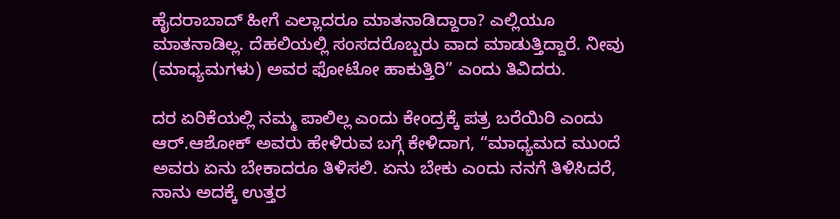ಹೈದರಾಬಾದ್‌ ಹೀಗೆ ಎಲ್ಲಾದರೂ ಮಾತನಾಡಿದ್ದಾರಾ? ಎಲ್ಲಿಯೂ ಮಾತನಾಡಿಲ್ಲ. ದೆಹಲಿಯಲ್ಲಿ ಸಂಸದರೊಬ್ಬರು ವಾದ ಮಾಡುತ್ತಿದ್ದಾರೆ. ನೀವು (ಮಾಧ್ಯಮಗಳು) ಅವರ ಫೋಟೋ ಹಾಕುತ್ತಿರಿ” ಎಂದು ತಿವಿದರು.

ದರ ಏರಿಕೆಯಲ್ಲಿ ನಮ್ಮ ಪಾಲಿಲ್ಲ ಎಂದು ಕೇಂದ್ರಕ್ಕೆ ಪತ್ರ ಬರೆಯಿರಿ ಎಂದು ಆರ್‌.ಆಶೋಕ್‌ ಅವರು ಹೇಳಿರುವ ಬಗ್ಗೆ ಕೇಳಿದಾಗ, “ಮಾಧ್ಯಮದ ಮುಂದೆ ಅವರು ಏನು ಬೇಕಾದರೂ ತಿಳಿಸಲಿ. ಏನು ಬೇಕು ಎಂದು ನನಗೆ ತಿಳಿಸಿದರೆ, ನಾನು ಅದಕ್ಕೆ ಉತ್ತರ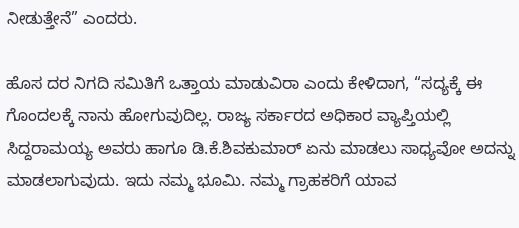ನೀಡುತ್ತೇನೆ” ಎಂದರು.

ಹೊಸ ದರ ನಿಗದಿ ಸಮಿತಿಗೆ ಒತ್ತಾಯ ಮಾಡುವಿರಾ ಎಂದು ಕೇಳಿದಾಗ, “ಸದ್ಯಕ್ಕೆ ಈ ಗೊಂದಲಕ್ಕೆ ನಾನು ಹೋಗುವುದಿಲ್ಲ. ರಾಜ್ಯ ಸರ್ಕಾರದ ಅಧಿಕಾರ ವ್ಯಾಪ್ತಿಯಲ್ಲಿ ಸಿದ್ದರಾಮಯ್ಯ ಅವರು ಹಾಗೂ ಡಿ.ಕೆ.ಶಿವಕುಮಾರ್‌ ಏನು ಮಾಡಲು ಸಾಧ್ಯವೋ ಅದನ್ನು ಮಾಡಲಾಗುವುದು. ಇದು ನಮ್ಮ ಭೂಮಿ. ನಮ್ಮ ಗ್ರಾಹಕರಿಗೆ ಯಾವ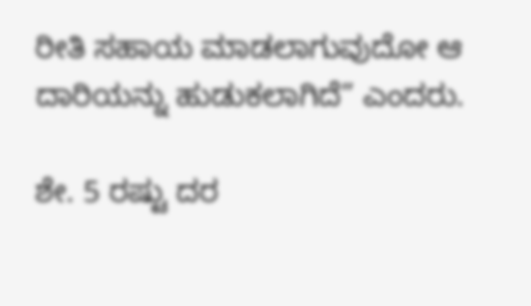ರೀತಿ ಸಹಾಯ ಮಾಡಲಾಗುವುದೋ ಆ ದಾರಿಯನ್ನು ಹುಡುಕಲಾಗಿದೆ” ಎಂದರು.

ಶೇ. 5 ರಷ್ಟು ದರ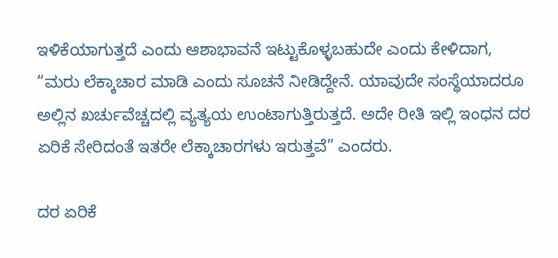ಇಳಿಕೆಯಾಗುತ್ತದೆ ಎಂದು ಆಶಾಭಾವನೆ ಇಟ್ಟುಕೊಳ್ಳಬಹುದೇ ಎಂದು ಕೇಳಿದಾಗ, “ಮರು ಲೆಕ್ಕಾಚಾರ ಮಾಡಿ ಎಂದು ಸೂಚನೆ ನೀಡಿದ್ದೇನೆ. ಯಾವುದೇ ಸಂಸ್ಥೆಯಾದರೂ ಅಲ್ಲಿನ ಖರ್ಚುವೆಚ್ಚದಲ್ಲಿ ವ್ಯತ್ಯಯ ಉಂಟಾಗುತ್ತಿರುತ್ತದೆ. ಅದೇ ರೀತಿ ಇಲ್ಲಿ ಇಂಧನ ದರ ಏರಿಕೆ ಸೇರಿದಂತೆ ಇತರೇ ಲೆಕ್ಕಾಚಾರಗಳು ಇರುತ್ತವೆ” ಎಂದರು.

ದರ ಏರಿಕೆ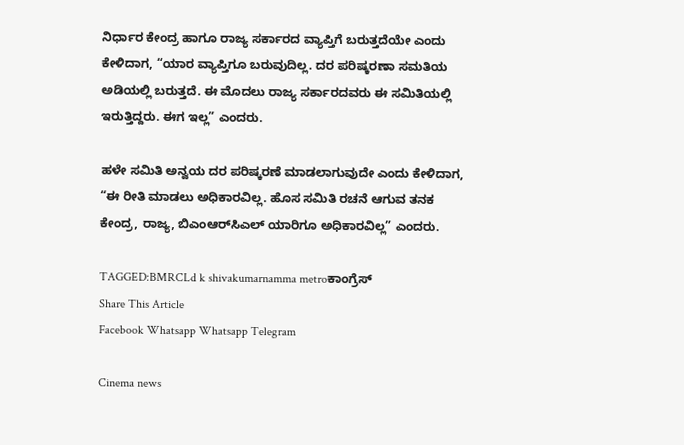ನಿರ್ಧಾರ ಕೇಂದ್ರ ಹಾಗೂ ರಾಜ್ಯ ಸರ್ಕಾರದ ವ್ಯಾಪ್ತಿಗೆ ಬರುತ್ತದೆಯೇ ಎಂದು ಕೇಳಿದಾಗ, “ಯಾರ ವ್ಯಾಪ್ತಿಗೂ ಬರುವುದಿಲ್ಲ. ದರ ಪರಿಷ್ಕರಣಾ ಸಮತಿಯ ಅಡಿಯಲ್ಲಿ ಬರುತ್ತದೆ. ಈ ಮೊದಲು ರಾಜ್ಯ ಸರ್ಕಾರದವರು ಈ ಸಮಿತಿಯಲ್ಲಿ ಇರುತ್ತಿದ್ದರು. ಈಗ ಇಲ್ಲ” ಎಂದರು.

ಹಳೇ ಸಮಿತಿ ಅನ್ವಯ ದರ ಪರಿಷ್ಕರಣೆ ಮಾಡಲಾಗುವುದೇ ಎಂದು ಕೇಳಿದಾಗ, “ಈ ರೀತಿ ಮಾಡಲು ಅಧಿಕಾರವಿಲ್ಲ. ಹೊಸ ಸಮಿತಿ ರಚನೆ ಆಗುವ ತನಕ ಕೇಂದ್ರ, ರಾಜ್ಯ, ಬಿಎಂಆರ್‌ಸಿಎಲ್‌ ಯಾರಿಗೂ ಅಧಿಕಾರವಿಲ್ಲ” ಎಂದರು.

TAGGED:BMRCLd k shivakumarnamma metroಕಾಂಗ್ರೆಸ್
Share This Article
Facebook Whatsapp Whatsapp Telegram

Cinema news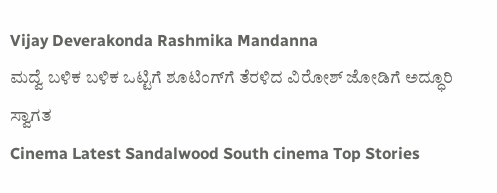Vijay Deverakonda Rashmika Mandanna
ಮದ್ವೆ ಬಳಿಕ ಬಳಿಕ ಒಟ್ಟಿಗೆ ಶೂಟಿಂಗ್‌ಗೆ ತೆರಳಿದ ವಿರೋಶ್ ಜೋಡಿಗೆ ಅದ್ಧೂರಿ ಸ್ವಾಗತ
Cinema Latest Sandalwood South cinema Top Stories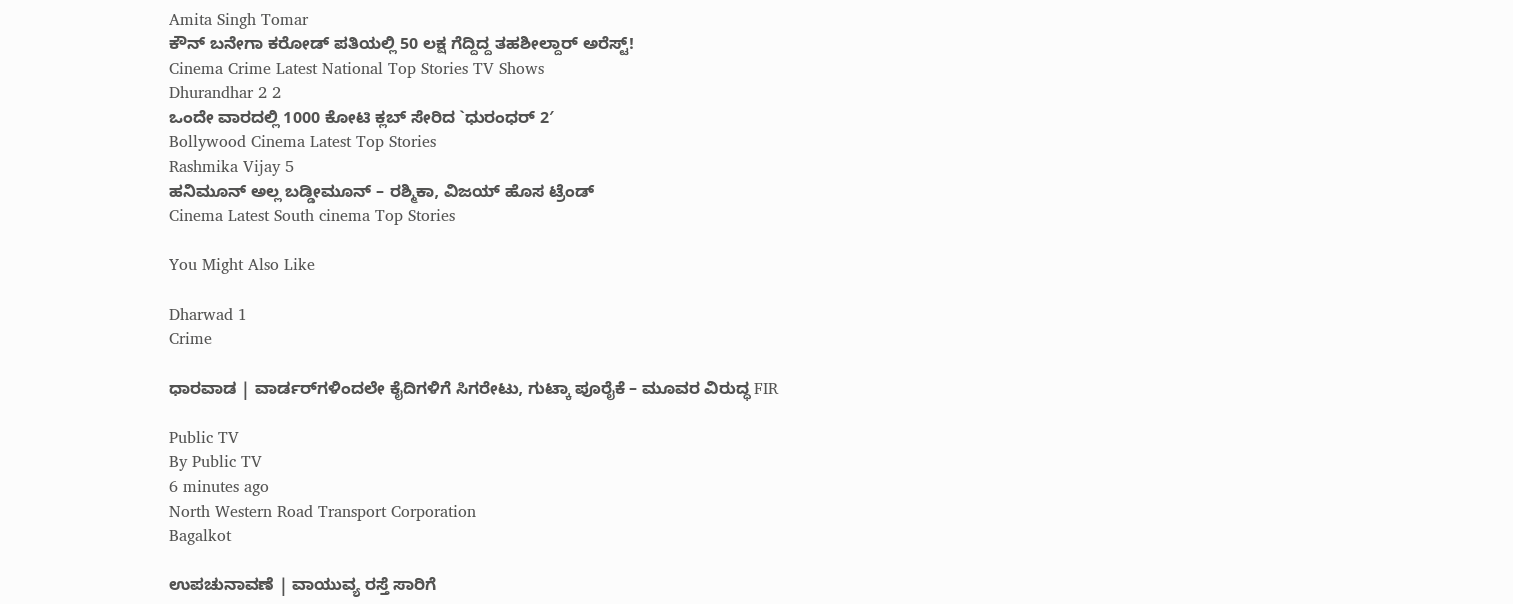Amita Singh Tomar
ಕೌನ್ ಬನೇಗಾ ಕರೋಡ್ ಪತಿಯಲ್ಲಿ 50 ಲಕ್ಷ ಗೆದ್ದಿದ್ದ ತಹಶೀಲ್ದಾರ್ ಅರೆಸ್ಟ್‌!
Cinema Crime Latest National Top Stories TV Shows
Dhurandhar 2 2
ಒಂದೇ ವಾರದಲ್ಲಿ 1000 ಕೋಟಿ ಕ್ಲಬ್ ಸೇರಿದ `ಧುರಂಧರ್ 2′
Bollywood Cinema Latest Top Stories
Rashmika Vijay 5
ಹನಿಮೂನ್ ಅಲ್ಲ ಬಡ್ಡೀಮೂನ್ – ರಶ್ಮಿಕಾ, ವಿಜಯ್ ಹೊಸ ಟ್ರೆಂಡ್
Cinema Latest South cinema Top Stories

You Might Also Like

Dharwad 1
Crime

ಧಾರವಾಡ | ವಾರ್ಡರ್‌ಗಳಿಂದಲೇ ಕೈದಿಗಳಿಗೆ ಸಿಗರೇಟು, ಗುಟ್ಕಾ ಪೂರೈಕೆ – ಮೂವರ ವಿರುದ್ಧ FIR

Public TV
By Public TV
6 minutes ago
North Western Road Transport Corporation
Bagalkot

ಉಪಚುನಾವಣೆ | ವಾಯುವ್ಯ ರಸ್ತೆ ಸಾರಿಗೆ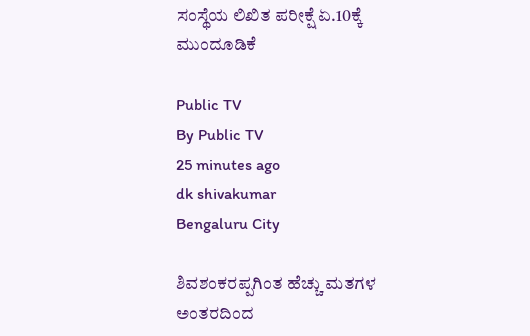ಸಂಸ್ಥೆಯ ಲಿಖಿತ ಪರೀಕ್ಷೆ ಏ.10ಕ್ಕೆ ಮುಂದೂಡಿಕೆ

Public TV
By Public TV
25 minutes ago
dk shivakumar
Bengaluru City

ಶಿವಶಂಕರಪ್ಪಗಿಂತ ಹೆಚ್ಚು ಮತಗಳ ಅಂತರದಿಂದ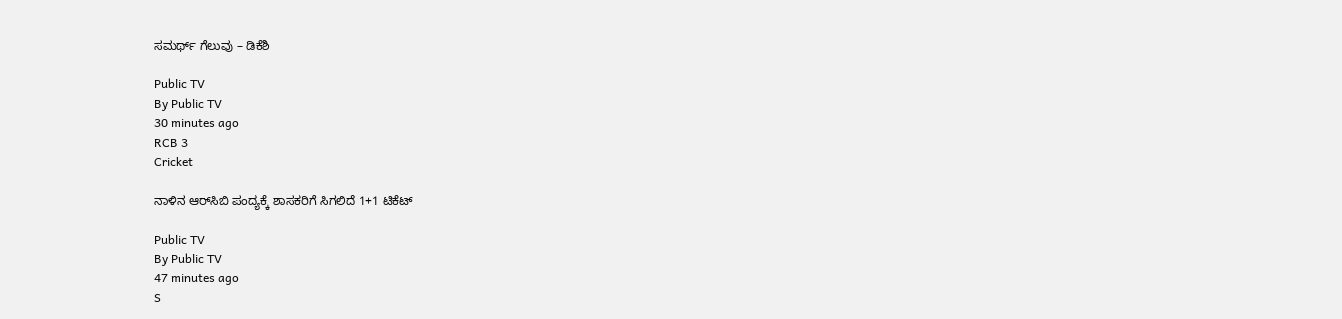ಸಮರ್ಥ್ ಗೆಲುವು – ಡಿಕೆಶಿ

Public TV
By Public TV
30 minutes ago
RCB 3
Cricket

ನಾಳಿನ ಆರ್‌ಸಿಬಿ ಪಂದ್ಯಕ್ಕೆ ಶಾಸಕರಿಗೆ ಸಿಗಲಿದೆ 1+1 ಟಿಕೆಟ್‌

Public TV
By Public TV
47 minutes ago
S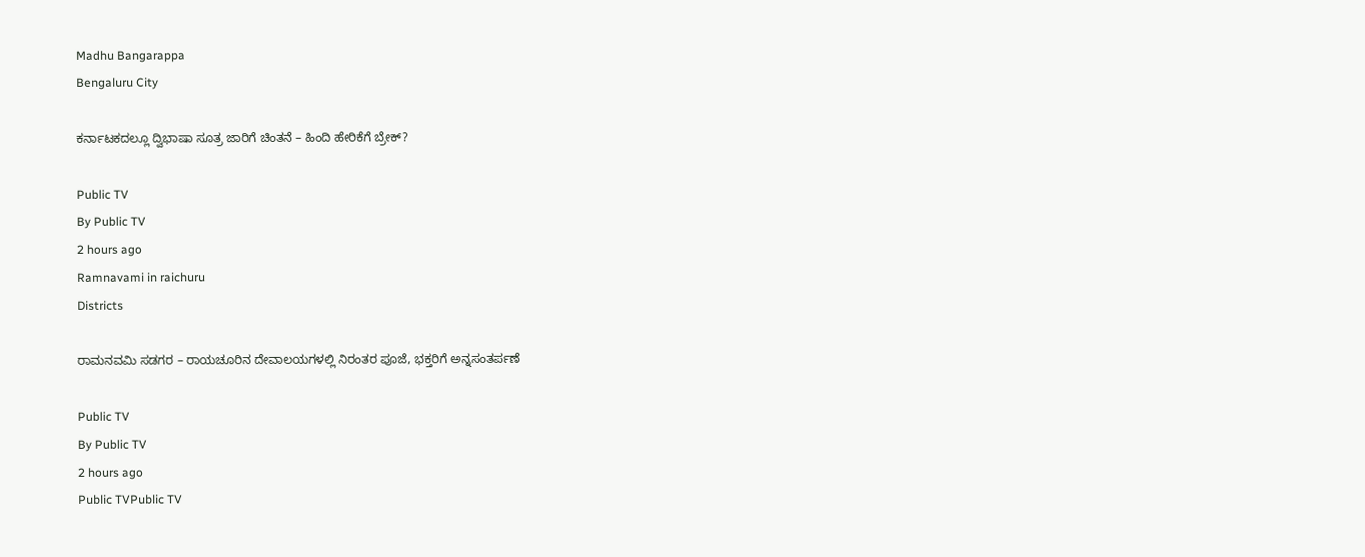Madhu Bangarappa
Bengaluru City

ಕರ್ನಾಟಕದಲ್ಲೂ ದ್ವಿಭಾಷಾ ಸೂತ್ರ ಜಾರಿಗೆ ಚಿಂತನೆ – ಹಿಂದಿ ಹೇರಿಕೆಗೆ ಬ್ರೇಕ್?

Public TV
By Public TV
2 hours ago
Ramnavami in raichuru
Districts

ರಾಮನವಮಿ ಸಡಗರ – ರಾಯಚೂರಿನ ದೇವಾಲಯಗಳಲ್ಲಿ ನಿರಂತರ ಪೂಜೆ, ಭಕ್ತರಿಗೆ ಅನ್ನಸಂತರ್ಪಣೆ

Public TV
By Public TV
2 hours ago
Public TVPublic TV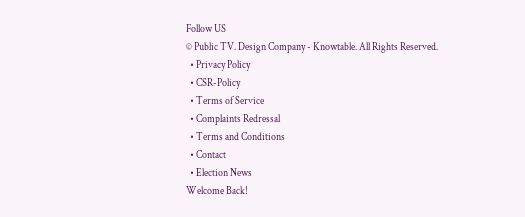Follow US
© Public TV. Design Company - Knowtable. All Rights Reserved.
  • Privacy Policy
  • CSR-Policy
  • Terms of Service
  • Complaints Redressal
  • Terms and Conditions
  • Contact
  • Election News
Welcome Back!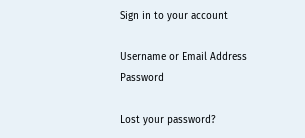Sign in to your account

Username or Email Address
Password

Lost your password?